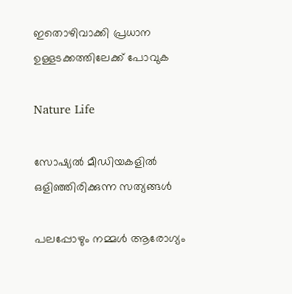ഇതൊഴിവാക്കി പ്രധാന ഉള്ളടക്കത്തിലേക്ക് പോവുക

Nature Life

സോഷ്യൽ മീഡിയകളിൽ ഒളിഞ്ഞിരിക്കുന്ന സത്യങ്ങൾ

പലപ്പോഴും നമ്മൾ ആരോഗ്യം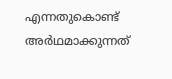എന്നതുകൊണ്ട് അർഥമാക്കുന്നത്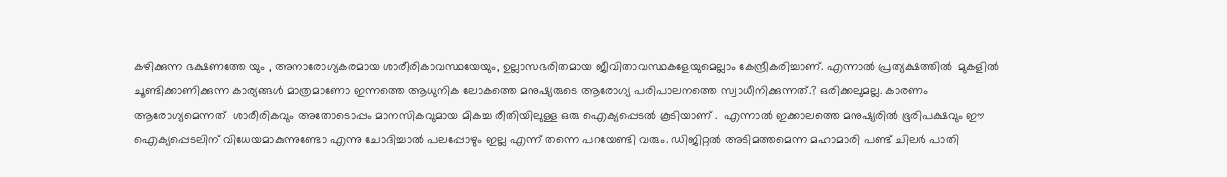കഴിക്കുന്ന ഭക്ഷണത്തേ യും , അനാരോഗ്യകരമായ ശാരീരികാവസ്ഥയേയും, ഉല്ലാസഭരിതമായ ജീവിതാവസ്ഥകളേയുമെല്ലാം കേന്ദ്രീകരിച്ചാണ്. എന്നാൽ പ്രത്യക്ഷത്തിൽ  മുകളിൽ ചൂണ്ടിക്കാണിക്കുന്ന കാര്യങ്ങൾ മാത്രമാണോ ഇന്നത്തെ ആധുനിക ലോകത്തെ മനുഷ്യരുടെ ആരോഗ്യ പരിപാലനത്തെ സ്വാധീനിക്കുന്നത്.? ഒരിക്കലുമല്ല. കാരണം ആരോഗ്യമെന്നത്  ശാരീരികവും അതോടൊപ്പം മാനസികവുമായ മികച്ച രീതിയിലുള്ള ഒരു ഐക്യപ്പെടൽ കൂടിയാണ് .  എന്നാൽ ഇക്കാലത്തെ മനുഷ്യരിൽ ഭൂരിപക്ഷവും ഈ ഐക്യപ്പെടലിന് വിധേയമാകുന്നുണ്ടോ എന്നു ചോദിച്ചാൽ പലപ്പോഴും ഇല്ല എന്ന് തന്നെ പറയേണ്ടി വരും. ഡിജിറ്റൽ അടിമത്തമെന്ന മഹാമാരി പണ്ട് ചിലർ പാതി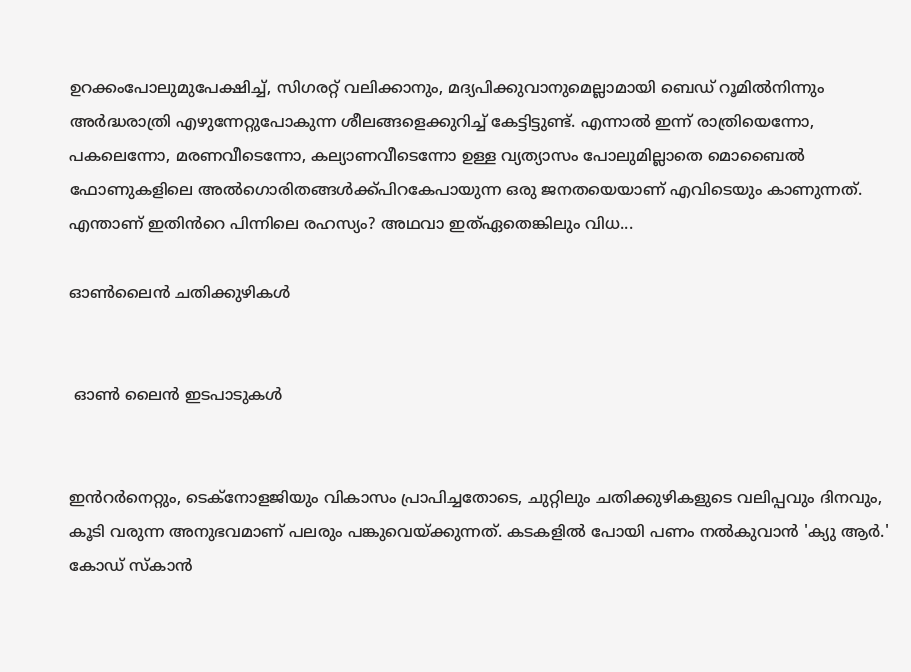ഉറക്കംപോലുമുപേക്ഷിച്ച്, സിഗരറ്റ് വലിക്കാനും, മദ്യപിക്കുവാനുമെല്ലാമായി ബെഡ് റൂമിൽനിന്നും അർദ്ധരാത്രി എഴുന്നേറ്റുപോകുന്ന ശീലങ്ങളെക്കുറിച്ച് കേട്ടിട്ടുണ്ട്. എന്നാൽ ഇന്ന് രാത്രിയെന്നോ, പകലെന്നോ, മരണവീടെന്നോ, കല്യാണവീടെന്നോ ഉള്ള വ്യത്യാസം പോലുമില്ലാതെ മൊബൈൽ ഫോണുകളിലെ അൽഗൊരിതങ്ങൾക്ക്പിറകേപായുന്ന ഒരു ജനതയെയാണ് എവിടെയും കാണുന്നത്. എന്താണ് ഇതിൻറെ പിന്നിലെ രഹസ്യം? അഥവാ ഇത്ഏതെങ്കിലും വിധ...

ഓൺലൈൻ ചതിക്കുഴികൾ


 ഓൺ ലൈൻ ഇടപാടുകൾ


ഇൻറർനെറ്റും, ടെക്നോളജിയും വികാസം പ്രാപിച്ചതോടെ, ചുറ്റിലും ചതിക്കുഴികളുടെ വലിപ്പവും ദിനവും, കൂടി വരുന്ന അനുഭവമാണ് പലരും പങ്കുവെയ്ക്കുന്നത്. കടകളിൽ പോയി പണം നൽകുവാൻ 'ക്യു ആർ.' കോഡ് സ്കാൻ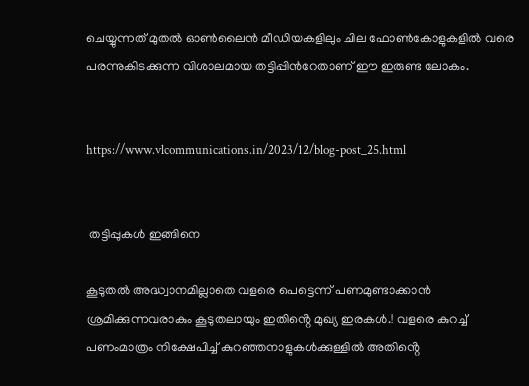ചെയ്യുന്നത് മുതൽ ഓൺലൈൻ മീഡിയകളിലും ചില ഫോൺകോളുകളിൽ വരെ പരന്നുകിടക്കുന്ന വിശാലമായ തട്ടിപ്പിൻറേതാണ് ഈ ഇരുണ്ട ലോകം.


https://www.vlcommunications.in/2023/12/blog-post_25.html


 തട്ടിപ്പുകൾ ഇങ്ങിനെ

കൂടുതൽ അദ്ധ്വാനമില്ലാതെ വളരെ പെട്ടെന്ന് പണമുണ്ടാക്കാൻ ശ്രമിക്കുന്നവരാകും കൂടുതലായും ഇതിൻ്റെ മുഖ്യ ഇരകൾ.! വളരെ കുറച്ച് പണംമാത്രം നിക്ഷേപിച്ച് കുറഞ്ഞനാളുകൾക്കുള്ളിൽ അതിൻ്റെ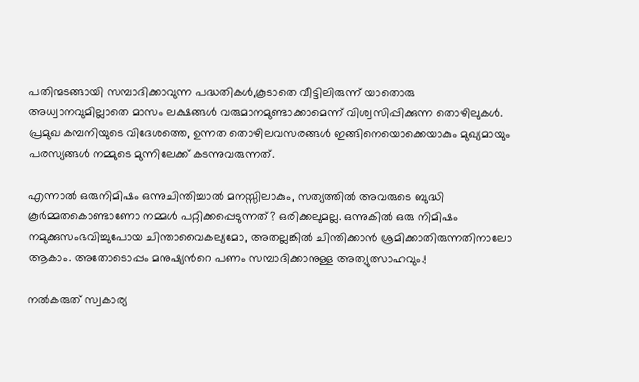പതിന്മടങ്ങായി സമ്പാദിക്കാവുന്ന പദ്ധതികൾ,കൂടാതെ വീട്ടിലിരുന്ന് യാതൊരു അധ്വാനവുമില്ലാതെ മാസം ലക്ഷങ്ങൾ വരുമാനമുണ്ടാക്കാമെന്ന് വിശ്വസിപ്പിക്കുന്ന തൊഴിലുകൾ. പ്രമുഖ കമ്പനിയുടെ വിദേശത്തെ, ഉന്നത തൊഴിലവസരങ്ങൾ ഇങ്ങിനെയൊക്കെയാകും മുഖ്യമായും പരസ്യങ്ങൾ നമ്മുടെ മുന്നിലേക്ക് കടന്നുവരുന്നത്.

എന്നാൽ ഒരുനിമിഷം ഒന്നുചിന്തിച്ചാൽ മനസ്സിലാകും, സത്യത്തിൽ അവരുടെ ബുദ്ധി കൂർമ്മതകൊണ്ടാണോ നമ്മൾ പറ്റിക്കപ്പെടുന്നത്? ഒരിക്കലുമല്ല. ഒന്നുകിൽ ഒരു നിമിഷം നമുക്കുസംഭവിച്ചുപോയ ചിന്താവൈകല്യമോ, അതല്ലങ്കിൽ ചിന്തിക്കാൻ ശ്രമിക്കാതിരുന്നതിനാലോ ആകാം. അതോടൊപ്പം മനുഷ്യൻറെ പണം സമ്പാദിക്കാനുള്ള അത്യുത്സാഹവും.!

നൽകരുത് സ്വകാര്യ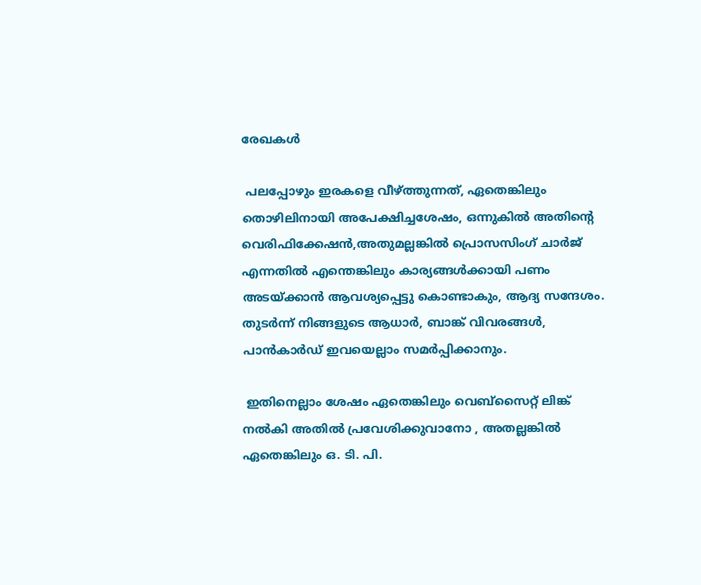രേഖകൾ

 പലപ്പോഴും ഇരകളെ വീഴ്ത്തുന്നത്, ഏതെങ്കിലും തൊഴിലിനായി അപേക്ഷിച്ചശേഷം, ഒന്നുകിൽ അതിൻ്റെ വെരിഫിക്കേഷൻ,അതുമല്ലങ്കിൽ പ്രൊസസിംഗ് ചാർജ് എന്നതിൽ എന്തെങ്കിലും കാര്യങ്ങൾക്കായി പണം അടയ്ക്കാൻ ആവശ്യപ്പെട്ടു കൊണ്ടാകും, ആദ്യ സന്ദേശം. തുടർന്ന് നിങ്ങളുടെ ആധാർ, ബാങ്ക് വിവരങ്ങൾ, പാൻകാർഡ് ഇവയെല്ലാം സമർപ്പിക്കാനും.

 ഇതിനെല്ലാം ശേഷം ഏതെങ്കിലും വെബ്സൈറ്റ് ലിങ്ക് നൽകി അതിൽ പ്രവേശിക്കുവാനോ , അതല്ലങ്കിൽ ഏതെങ്കിലും ഒ. ടി. പി.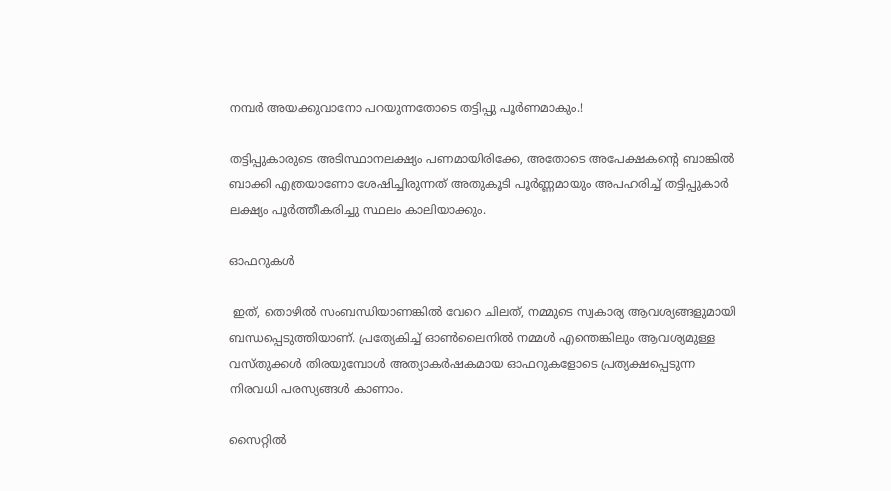നമ്പർ അയക്കുവാനോ പറയുന്നതോടെ തട്ടിപ്പു പൂർണമാകും.!

തട്ടിപ്പുകാരുടെ അടിസ്ഥാനലക്ഷ്യം പണമായിരിക്കേ, അതോടെ അപേക്ഷകൻ്റെ ബാങ്കിൽ ബാക്കി എത്രയാണോ ശേഷിച്ചിരുന്നത് അതുകൂടി പൂർണ്ണമായും അപഹരിച്ച് തട്ടിപ്പുകാർ ലക്ഷ്യം പൂർത്തീകരിച്ചു സ്ഥലം കാലിയാക്കും.

ഓഫറുകൾ

 ഇത്, തൊഴിൽ സംബന്ധിയാണങ്കിൽ വേറെ ചിലത്, നമ്മുടെ സ്വകാര്യ ആവശ്യങ്ങളുമായി ബന്ധപ്പെടുത്തിയാണ്. പ്രത്യേകിച്ച് ഓൺലൈനിൽ നമ്മൾ എന്തെങ്കിലും ആവശ്യമുള്ള വസ്തുക്കൾ തിരയുമ്പോൾ അത്യാകർഷകമായ ഓഫറുകളോടെ പ്രത്യക്ഷപ്പെടുന്ന നിരവധി പരസ്യങ്ങൾ കാണാം.

സൈറ്റിൽ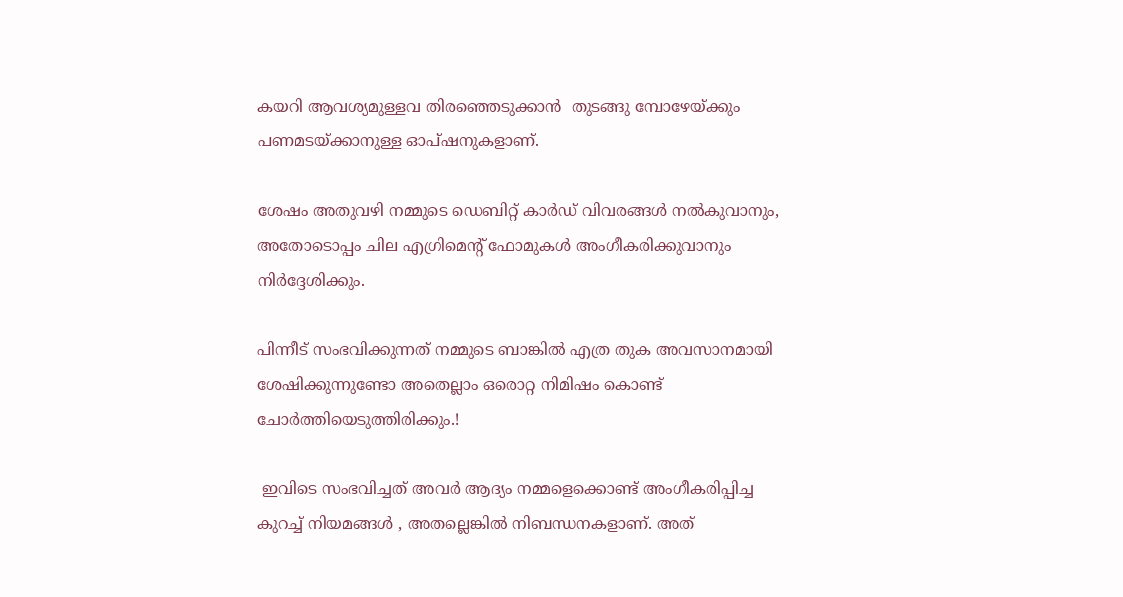കയറി ആവശ്യമുള്ളവ തിരഞ്ഞെടുക്കാൻ  തുടങ്ങു മ്പോഴേയ്ക്കും പണമടയ്ക്കാനുള്ള ഓപ്ഷനുകളാണ്.

ശേഷം അതുവഴി നമ്മുടെ ഡെബിറ്റ് കാർഡ് വിവരങ്ങൾ നൽകുവാനും, അതോടൊപ്പം ചില എഗ്രിമെൻ്റ് ഫോമുകൾ അംഗീകരിക്കുവാനും നിർദ്ദേശിക്കും.

പിന്നീട് സംഭവിക്കുന്നത് നമ്മുടെ ബാങ്കിൽ എത്ര തുക അവസാനമായി ശേഷിക്കുന്നുണ്ടോ അതെല്ലാം ഒരൊറ്റ നിമിഷം കൊണ്ട് ചോർത്തിയെടുത്തിരിക്കും.!

 ഇവിടെ സംഭവിച്ചത് അവർ ആദ്യം നമ്മളെക്കൊണ്ട് അംഗീകരിപ്പിച്ച കുറച്ച് നിയമങ്ങൾ , അതല്ലെങ്കിൽ നിബന്ധനകളാണ്. അത്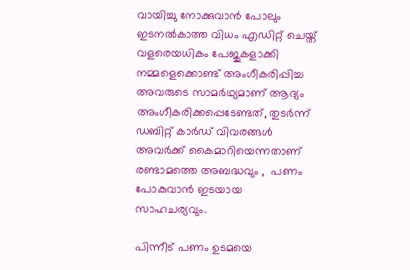വായിച്ചു നോക്കുവാൻ പോലും ഇടനൽകാത്ത വിധം എഡിറ്റ് ചെയ്ത് വളരെയധികം പേജുകളാക്കി നമ്മളെക്കൊണ്ട് അംഗീകരിപ്പിച്ച അവരുടെ സാമർഥ്യമാണ് ആദ്യം അംഗീകരിക്കപ്പെടേണ്ടത്, തുടർന്ന് ഡബിറ്റ് കാർഡ് വിവരങ്ങൾ അവർക്ക് കൈമാറിയെന്നതാണ് രണ്ടാമത്തെ അബദ്ധവും ,  പണം പോകുവാൻ ഇടയായ സാഹചര്യവും.

പിന്നീട് പണം ഉടമയെ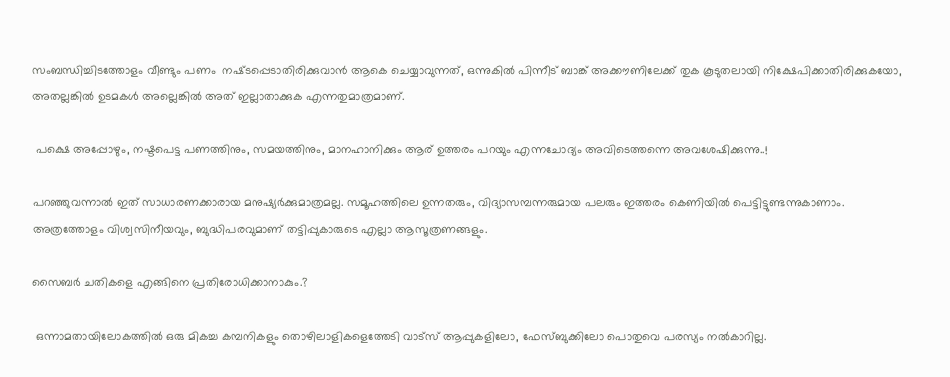സംബന്ധിച്ചിടത്തോളം വീണ്ടും പണം  നഷ്‌ടപ്പെടാതിരിക്കുവാൻ ആകെ ചെയ്യാവുന്നത്, ഒന്നുകിൽ പിന്നീട് ബാങ്ക് അക്കൗണിലേക്ക് തുക കൂടുതലായി നിക്ഷേപിക്കാതിരിക്കുകയോ, അതല്ലങ്കിൽ ഉടമകൾ അല്ലെങ്കിൽ അത് ഇല്ലാതാക്കുക എന്നതുമാത്രമാണ്.

 പക്ഷെ അപ്പോഴും, നഷ്ടപെട്ട പണത്തിനും, സമയത്തിനും, മാനഹാനിക്കും ആര് ഉത്തരം പറയും എന്നചോദ്യം അവിടെത്തന്നെ അവശേഷിക്കുന്നു..!

പറഞ്ഞുവന്നാൽ ഇത് സാധാരണക്കാരായ മനുഷ്യർക്കുമാത്രമല്ല. സമൂഹത്തിലെ ഉന്നതരും, വിദ്യാസമ്പന്നരുമായ പലരും ഇത്തരം കെണിയിൽ പെട്ടിട്ടുണ്ടന്നുകാണാം. അത്രത്തോളം വിശ്വസിനീയവും, ബുദ്ധിപരവുമാണ് തട്ടിപ്പുകാരുടെ എല്ലാ ആസൂത്രണങ്ങളും.

സൈബർ ചതികളെ എങ്ങിനെ പ്രതിരോധിക്കാനാകും.?

 ഒന്നാമതായിലോകത്തിൽ ഒരു മികച്ച കമ്പനികളും തൊഴിലാളികളെത്തേടി വാട്സ് ആപ്പുകളിലോ, ഫേസ്ബുക്കിലോ പൊതുവെ പരസ്യം നൽകാറില്ല.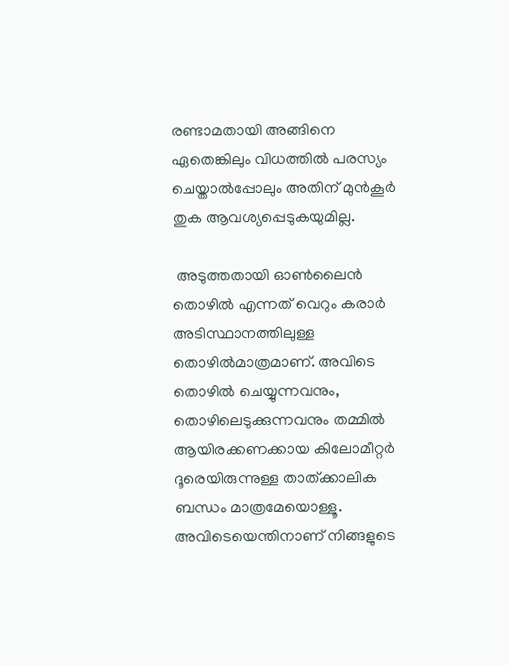രണ്ടാമതായി അങ്ങിനെ ഏതെങ്കിലും വിധത്തിൽ പരസ്യം ചെയ്താൽപ്പോലും അതിന് മുൻകൂർ തുക ആവശ്യപ്പെടുകയുമില്ല.

 അടുത്തതായി ഓൺലൈൻ തൊഴിൽ എന്നത് വെറും കരാർ അടിസ്ഥാനത്തിലുള്ള തൊഴിൽമാത്രമാണ്. അവിടെ തൊഴിൽ ചെയ്യുന്നവനും, തൊഴിലെടുക്കുന്നവനും തമ്മിൽ ആയിരക്കണക്കായ കിലോമീറ്റർ ദൂരെയിരുന്നുള്ള താത്ക്കാലിക ബന്ധം മാത്രമേയൊള്ളൂ. അവിടെയെന്തിനാണ് നിങ്ങളുടെ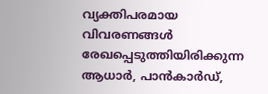വ്യക്തിപരമായ വിവരണങ്ങൾ രേഖപ്പെടുത്തിയിരിക്കുന്ന ആധാർ, പാൻകാർഡ്,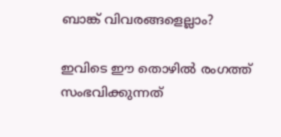ബാങ്ക് വിവരങ്ങളെല്ലാം?

ഇവിടെ ഈ തൊഴിൽ രംഗത്ത് സംഭവിക്കുന്നത്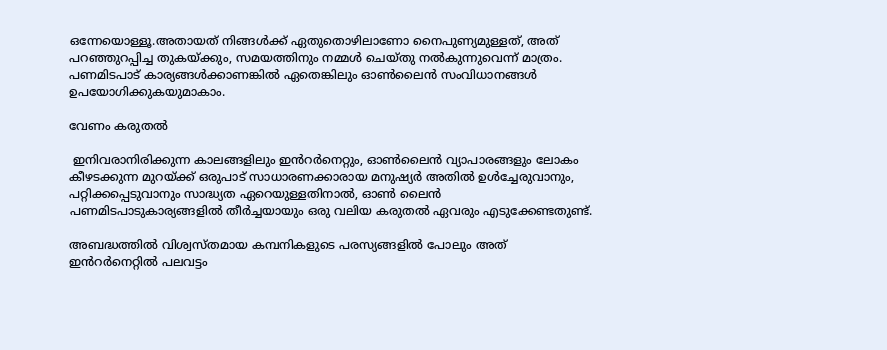ഒന്നേയൊള്ളൂ.അതായത് നിങ്ങൾക്ക് ഏതുതൊഴിലാണോ നൈപുണ്യമുള്ളത്, അത് പറഞ്ഞുറപ്പിച്ച തുകയ്ക്കും, സമയത്തിനും നമ്മൾ ചെയ്തു നൽകുന്നുവെന്ന് മാത്രം. പണമിടപാട് കാര്യങ്ങൾക്കാണങ്കിൽ ഏതെങ്കിലും ഓൺലൈൻ സംവിധാനങ്ങൾ ഉപയോഗിക്കുകയുമാകാം.

വേണം കരുതൽ

 ഇനിവരാനിരിക്കുന്ന കാലങ്ങളിലും ഇൻറർനെറ്റും, ഓൺലൈൻ വ്യാപാരങ്ങളും ലോകം കീഴടക്കുന്ന മുറയ്ക്ക് ഒരുപാട് സാധാരണക്കാരായ മനുഷ്യർ അതിൽ ഉൾച്ചേരുവാനും, പറ്റിക്കപ്പെടുവാനും സാദ്ധ്യത ഏറെയുള്ളതിനാൽ, ഓൺ ലൈൻ പണമിടപാടുകാര്യങ്ങളിൽ തീർച്ചയായും ഒരു വലിയ കരുതൽ ഏവരും എടുക്കേണ്ടതുണ്ട്.

അബദ്ധത്തിൽ വിശ്വസ്തമായ കമ്പനികളുടെ പരസ്യങ്ങളിൽ പോലും അത് ഇൻറർനെറ്റിൽ പലവട്ടം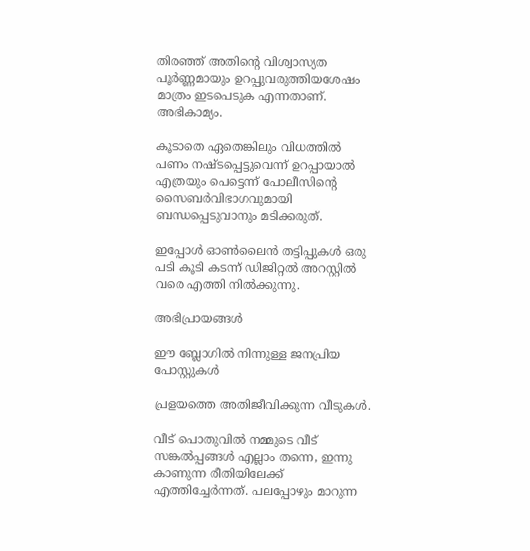തിരഞ്ഞ് അതിൻ്റെ വിശ്വാസ്യത പൂർണ്ണമായും ഉറപ്പുവരുത്തിയശേഷം മാത്രം ഇടപെടുക എന്നതാണ്. അഭികാമ്യം.

കൂടാതെ ഏതെങ്കിലും വിധത്തിൽ പണം നഷ്ടപ്പെട്ടുവെന്ന് ഉറപ്പായാൽ എത്രയും പെട്ടെന്ന് പോലീസിൻ്റെ സൈബർവിഭാഗവുമായി ബന്ധപ്പെടുവാനും മടിക്കരുത്.

ഇപ്പോൾ ഓൺലൈൻ തട്ടിപ്പുകൾ ഒരു പടി കൂടി കടന്ന് ഡിജിറ്റൽ അറസ്റ്റിൽ വരെ എത്തി നിൽക്കുന്നു.

അഭിപ്രായങ്ങള്‍

ഈ ബ്ലോഗിൽ നിന്നുള്ള ജനപ്രിയ പോസ്റ്റുകള്‍‌

പ്രളയത്തെ അതിജീവിക്കുന്ന വീടുകൾ.

വീട് പൊതുവിൽ നമ്മുടെ വീട് സങ്കൽപ്പങ്ങൾ എല്ലാം തന്നെ, ഇന്നു കാണുന്ന രീതിയിലേക്ക് എത്തിച്ചേർന്നത്. പലപ്പോഴും മാറുന്ന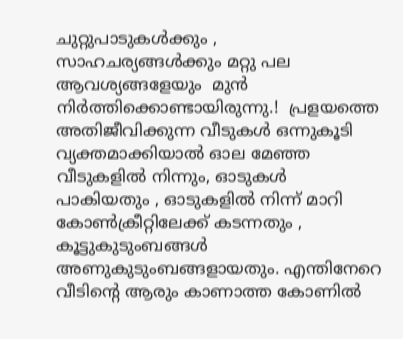ചുറ്റുപാടുകൾക്കും , സാഹചര്യങ്ങൾക്കും മറ്റു പല ആവശ്യങ്ങളേയും  മുൻ നിർത്തിക്കൊണ്ടായിരുന്നു.!  പ്രളയത്തെ അതിജീവിക്കുന്ന വീടുകൾ ഒന്നുകൂടി വ്യക്തമാക്കിയാൽ ഓല മേഞ്ഞ വീടുകളിൽ നിന്നും, ഓടുകൾ പാകിയതും , ഓടുകളിൽ നിന്ന് മാറി കോൺക്രീറ്റിലേക്ക് കടന്നതും , കൂട്ടുകുടുംബങ്ങൾ അണുകുടുംബങ്ങളായതും. എന്തിനേറെ വീടിൻ്റെ ആരും കാണാത്ത കോണിൽ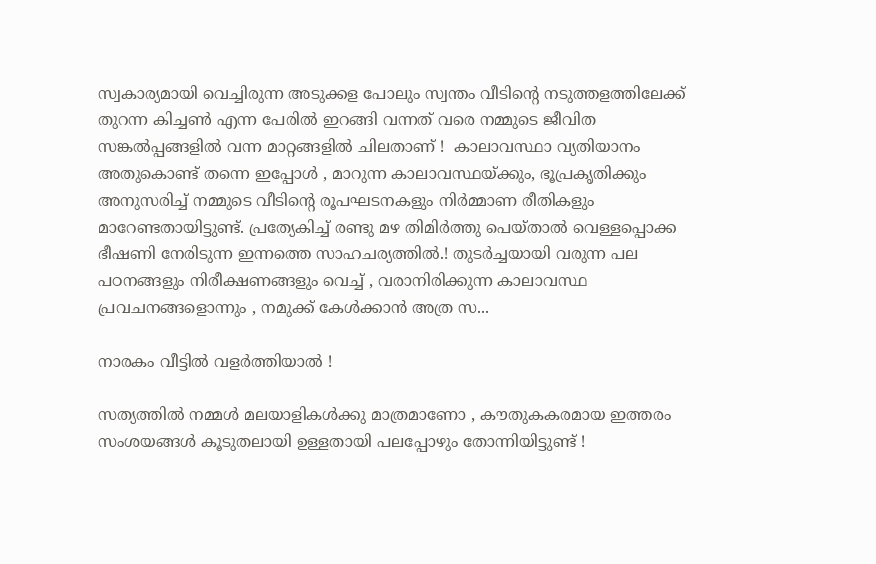സ്വകാര്യമായി വെച്ചിരുന്ന അടുക്കള പോലും സ്വന്തം വീടിൻ്റെ നടുത്തളത്തിലേക്ക് തുറന്ന കിച്ചൺ എന്ന പേരിൽ ഇറങ്ങി വന്നത് വരെ നമ്മുടെ ജീവിത സങ്കൽപ്പങ്ങളിൽ വന്ന മാറ്റങ്ങളിൽ ചിലതാണ് !  കാലാവസ്ഥാ വ്യതിയാനം അതുകൊണ്ട് തന്നെ ഇപ്പോൾ , മാറുന്ന കാലാവസ്ഥയ്ക്കും, ഭൂപ്രകൃതിക്കും അനുസരിച്ച് നമ്മുടെ വീടിൻ്റെ രൂപഘടനകളും നിർമ്മാണ രീതികളും മാറേണ്ടതായിട്ടുണ്ട്. പ്രത്യേകിച്ച് രണ്ടു മഴ തിമിർത്തു പെയ്താൽ വെള്ളപ്പൊക്ക ഭീഷണി നേരിടുന്ന ഇന്നത്തെ സാഹചര്യത്തിൽ.! തുടർച്ചയായി വരുന്ന പല പഠനങ്ങളും നിരീക്ഷണങ്ങളും വെച്ച് , വരാനിരിക്കുന്ന കാലാവസ്ഥ പ്രവചനങ്ങളൊന്നും , നമുക്ക് കേൾക്കാൻ അത്ര സ...

നാരകം വീട്ടിൽ വളർത്തിയാൽ !

സത്യത്തിൽ നമ്മൾ മലയാളികൾക്കു മാത്രമാണോ , കൗതുകകരമായ ഇത്തരം സംശയങ്ങൾ കൂടുതലായി ഉള്ളതായി പലപ്പോഴും തോന്നിയിട്ടുണ്ട് !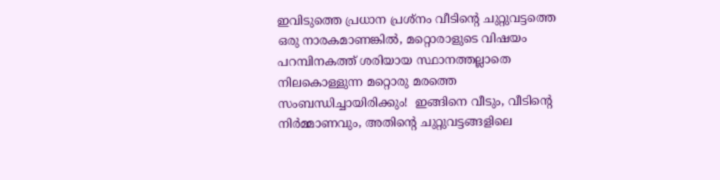ഇവിടുത്തെ പ്രധാന പ്രശ്നം വീടിൻ്റെ ചുറ്റുവട്ടത്തെ ഒരു നാരകമാണങ്കിൽ, മറ്റൊരാളുടെ വിഷയം പറമ്പിനകത്ത് ശരിയായ സ്ഥാനത്തല്ലാതെ നിലകൊള്ളുന്ന മറ്റൊരു മരത്തെ സംബന്ധിച്ചായിരിക്കും!  ഇങ്ങിനെ വീടും, വീടിൻ്റെ നിർമ്മാണവും, അതിൻ്റെ ചുറ്റുവട്ടങ്ങളിലെ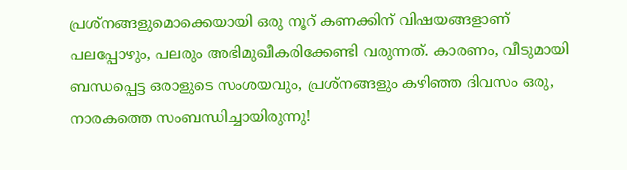പ്രശ്‌നങ്ങളുമൊക്കെയായി ഒരു നൂറ് കണക്കിന് വിഷയങ്ങളാണ് പലപ്പോഴും, പലരും അഭിമുഖീകരിക്കേണ്ടി വരുന്നത്. കാരണം, വീടുമായി ബന്ധപ്പെട്ട ഒരാളുടെ സംശയവും, പ്രശ്നങ്ങളും കഴിഞ്ഞ ദിവസം ഒരു, നാരകത്തെ സംബന്ധിച്ചായിരുന്നു!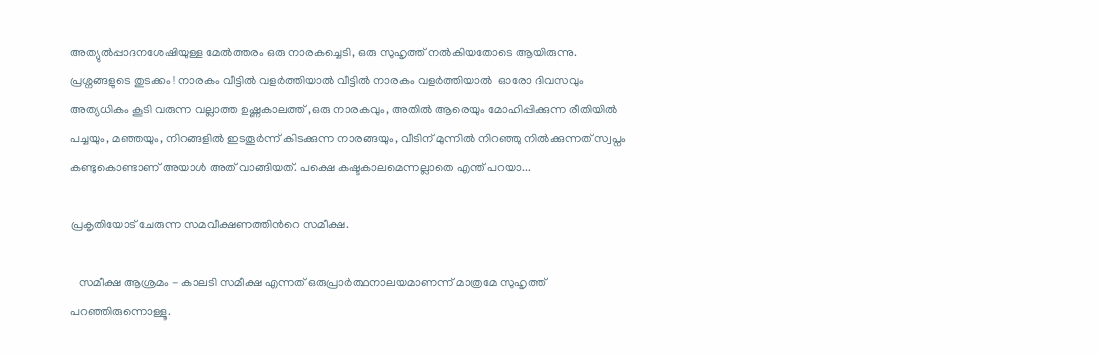അത്യുൽപ്പാദനശേഷിയുള്ള മേൽത്തരം ഒരു നാരകച്ചെടി, ഒരു സുഹൃത്ത് നൽകിയതോടെ ആയിരുന്നു. പ്രശ്നങ്ങളുടെ തുടക്കം ! നാരകം വീട്ടിൽ വളർത്തിയാൽ വീട്ടിൽ നാരകം വളർത്തിയാൽ  ഓരോ ദിവസവും അത്യധികം കൂടി വരുന്ന വല്ലാത്ത ഉഷ്ണകാലത്ത് ,ഒരു നാരകവും, അതിൽ ആരെയും മോഹിപ്പിക്കുന്ന രീതിയിൽ പച്ചയും, മഞ്ഞയും, നിറങ്ങളിൽ ഇടതൂർന്ന് കിടക്കുന്ന നാരങ്ങയും, വീടിന് മുന്നിൽ നിറഞ്ഞു നിൽക്കുന്നത് സ്വപ്നം കണ്ടുകൊണ്ടാണ് അയാൾ അത് വാങ്ങിയത്. പക്ഷെ കഷ്ടകാലമെന്നല്ലാതെ എന്ത് പറയാ...

പ്രകൃതിയോട് ചേരുന്ന സമവീക്ഷണത്തിൻറെ സമീക്ഷ.

   സമീക്ഷ ആശ്രമം - കാലടി സമീക്ഷ എന്നത് ഒരുപ്രാർത്ഥനാലയമാണന്ന് മാത്രമേ സുഹൃത്ത് പറഞ്ഞിരുന്നൊള്ളൂ.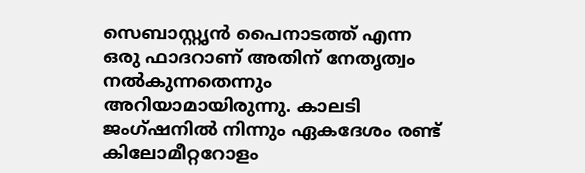സെബാസ്റ്റൃൻ പൈനാടത്ത് എന്ന ഒരു ഫാദറാണ് അതിന് നേതൃത്വം നൽകുന്നതെന്നും അറിയാമായിരുന്നു. കാലടി ജംഗ്ഷനിൽ നിന്നും ഏകദേശം രണ്ട് കിലോമീറ്ററോളം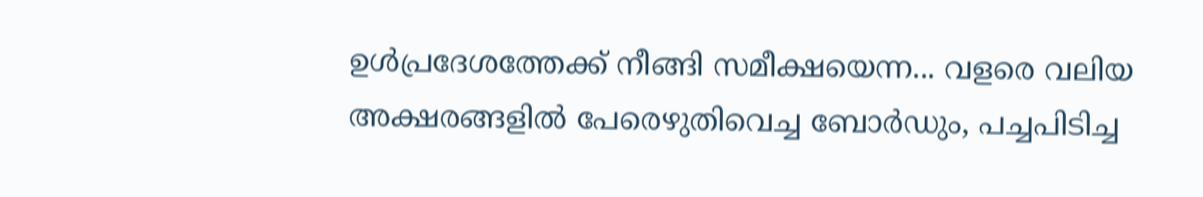ഉൾപ്രദേശത്തേക്ക് നീങ്ങി സമീക്ഷയെന്ന... വളരെ വലിയ അക്ഷരങ്ങളിൽ പേരെഴുതിവെച്ച ബോർഡും, പച്ചപിടിച്ച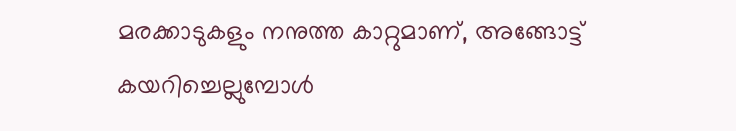മരക്കാടുകളും നനുത്ത കാറ്റുമാണ്, അങ്ങോട്ട് കയറിച്ചെല്ലുമ്പോൾ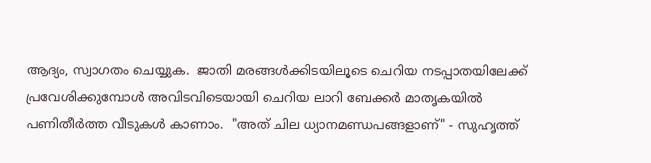ആദ്യം, സ്വാഗതം ചെയ്യുക.  ജാതി മരങ്ങൾക്കിടയിലൂടെ ചെറിയ നടപ്പാതയിലേക്ക് പ്രവേശിക്കുമ്പോൾ അവിടവിടെയായി ചെറിയ ലാറി ബേക്കർ മാതൃകയിൽ പണിതീർത്ത വീടുകൾ കാണാം.  "അത് ചില ധ്യാനമണ്ഡപങ്ങളാണ്" - സുഹൃത്ത്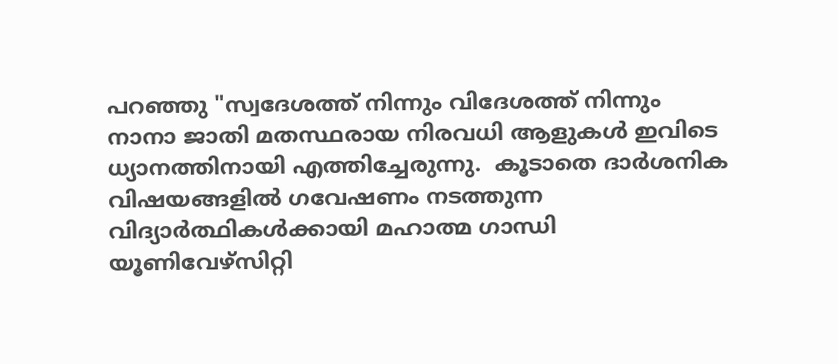പറഞ്ഞു "സ്വദേശത്ത് നിന്നും വിദേശത്ത് നിന്നും  നാനാ ജാതി മതസ്ഥരായ നിരവധി ആളുകൾ ഇവിടെ ധ്യാനത്തിനായി എത്തിച്ചേരുന്നു.  കൂടാതെ ദാർശനിക വിഷയങ്ങളിൽ ഗവേഷണം നടത്തുന്ന വിദ്യാർത്ഥികൾക്കായി മഹാത്മ ഗാന്ധി യൂണിവേഴ്സിറ്റി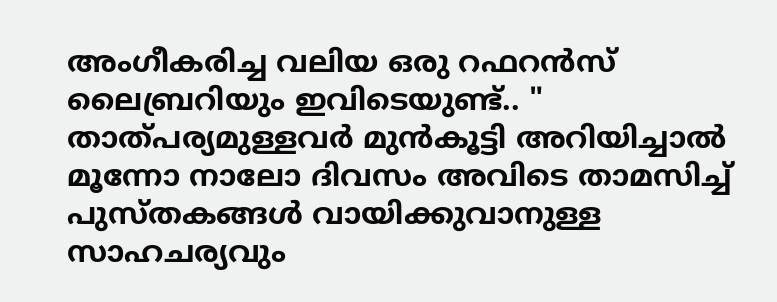അംഗീകരിച്ച വലിയ ഒരു റഫറൻസ് ലൈബ്രറിയും ഇവിടെയുണ്ട്.. "  താത്പര്യമുള്ളവർ മുൻകൂട്ടി അറിയിച്ചാൽ മൂന്നോ നാലോ ദിവസം അവിടെ താമസിച്ച് പുസ്തകങ്ങൾ വായിക്കുവാനുള്ള സാഹചര്യവും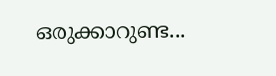ഒരുക്കാറുണ്ട...